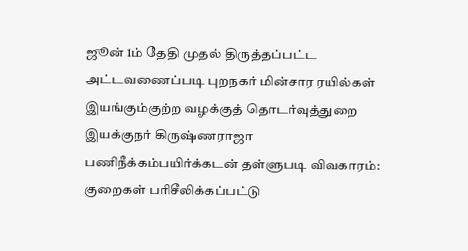ஜூன் 1ம் தேதி முதல் திருத்தப்பட்ட அட்டவணைப்படி புறநகர் மின்சார ரயில்கள் இயங்கும்குற்ற வழக்குத் தொடர்வுத்துறை இயக்குநர் கிருஷ்ணராஜா பணிநீக்கம்பயிர்க்கடன் தள்ளுபடி விவகாரம்: குறைகள் பரிசீலிக்கப்பட்டு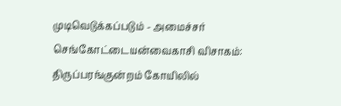முடிவெடுக்கப்படும் - அமைச்சர் செங்கோட்டையன்வைகாசி விசாகம்: திருப்பரங்குன்றம் கோயிலில்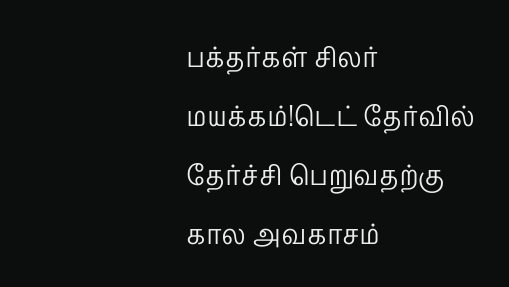பக்தர்கள் சிலர் மயக்கம்!டெட் தேர்வில் தேர்ச்சி பெறுவதற்கு கால அவகாசம்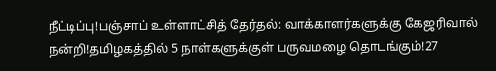நீட்டிப்பு!பஞ்சாப் உள்ளாட்சித் தேர்தல்: வாக்காளர்களுக்கு கேஜரிவால் நன்றி!தமிழகத்தில் 5 நாள்களுக்குள் பருவமழை தொடங்கும்!27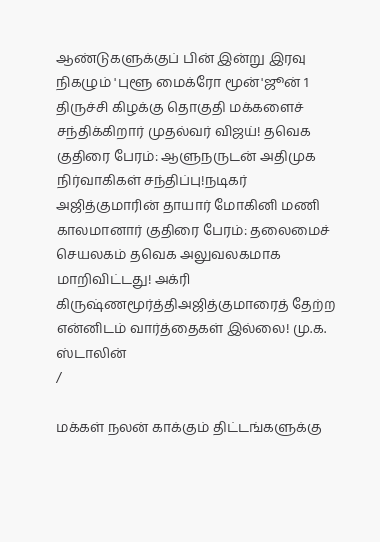ஆண்டுகளுக்குப் பின் இன்று இரவு நிகழும் 'புளூ மைக்ரோ மூன்'ஜூன் 1 திருச்சி கிழக்கு தொகுதி மக்களைச் சந்திக்கிறார் முதல்வர் விஜய்! தவெக குதிரை பேரம்: ஆளுநருடன் அதிமுக நிர்வாகிகள் சந்திப்பு!நடிகர் அஜித்குமாரின் தாயார் மோகினி மணி காலமானார் குதிரை பேரம்: தலைமைச் செயலகம் தவெக அலுவலகமாக மாறிவிட்டது! அக்ரி கிருஷ்ணமூர்த்திஅஜித்குமாரைத் தேற்ற என்னிடம் வார்த்தைகள் இல்லை! மு.க. ஸ்டாலின்
/

மக்கள் நலன் காக்கும் திட்டங்களுக்கு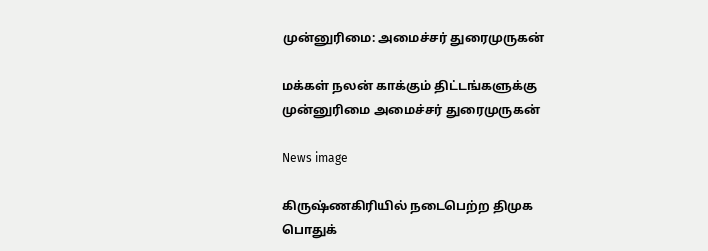முன்னுரிமை: அமைச்சர் துரைமுருகன்

மக்கள் நலன் காக்கும் திட்டங்களுக்கு முன்னுரிமை அமைச்சர் துரைமுருகன்

News image

கிருஷ்ணகிரியில் நடைபெற்ற திமுக பொதுக்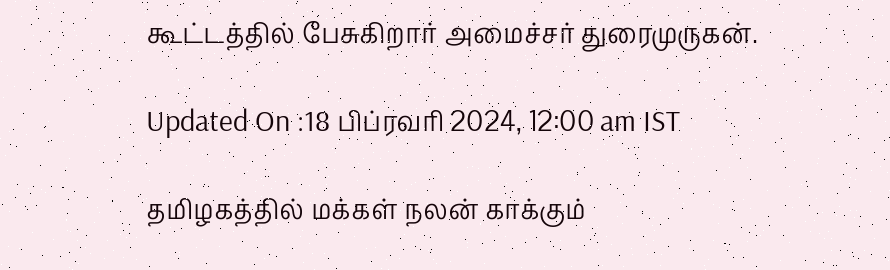கூட்டத்தில் பேசுகிறார் அமைச்சர் துரைமுருகன்.

Updated On :18 பிப்ரவரி 2024, 12:00 am IST

தமிழகத்தில் மக்கள் நலன் காக்கும்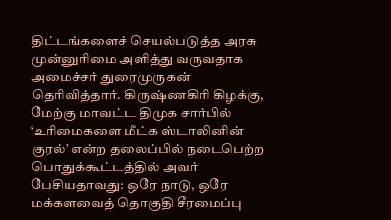திட்டங்களைச் செயல்படுத்த அரசு முன்னுரிமை அளித்து வருவதாக அமைச்சர் துரைமுருகன் தெரிவித்தார். கிருஷ்ணகிரி கிழக்கு, மேற்கு மாவட்ட திமுக சார்பில் ‘உரிமைகளை மீட்க ஸ்டாலினின் குரல்’ என்ற தலைப்பில் நடைபெற்ற பொதுக்கூட்டத்தில் அவர் பேசியதாவது: ஒரே நாடு, ஒரே மக்களவைத் தொகுதி சீரமைப்பு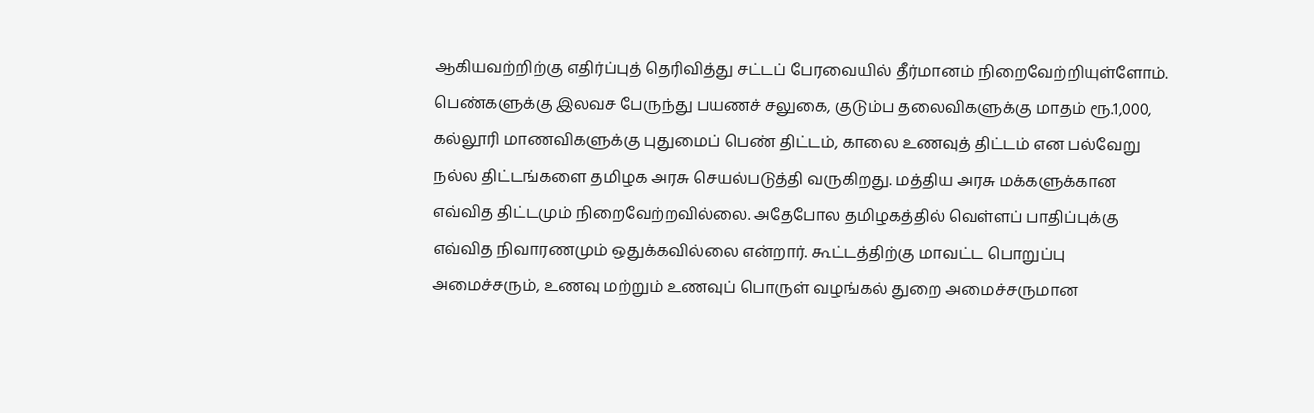ஆகியவற்றிற்கு எதிர்ப்புத் தெரிவித்து சட்டப் பேரவையில் தீர்மானம் நிறைவேற்றியுள்ளோம். பெண்களுக்கு இலவச பேருந்து பயணச் சலுகை, குடும்ப தலைவிகளுக்கு மாதம் ரூ.1,000, கல்லூரி மாணவிகளுக்கு புதுமைப் பெண் திட்டம், காலை உணவுத் திட்டம் என பல்வேறு நல்ல திட்டங்களை தமிழக அரசு செயல்படுத்தி வருகிறது. மத்திய அரசு மக்களுக்கான எவ்வித திட்டமும் நிறைவேற்றவில்லை. அதேபோல தமிழகத்தில் வெள்ளப் பாதிப்புக்கு எவ்வித நிவாரணமும் ஒதுக்கவில்லை என்றார். கூட்டத்திற்கு மாவட்ட பொறுப்பு அமைச்சரும், உணவு மற்றும் உணவுப் பொருள் வழங்கல் துறை அமைச்சருமான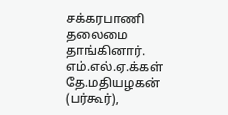சக்கரபாணி தலைமை தாங்கினார். எம்.எல்.ஏ.க்கள் தே.மதியழகன் (பர்கூர்),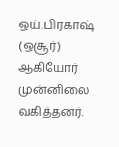ஒய்.பிரகாஷ் (ஒசூர்) ஆகியோர் முன்னிலை வகித்தனர்.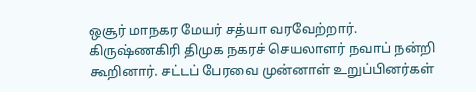ஒசூர் மாநகர மேயர் சத்யா வரவேற்றார். கிருஷ்ணகிரி திமுக நகரச் செயலாளர் நவாப் நன்றி கூறினார். சட்டப் பேரவை முன்னாள் உறுப்பினர்கள்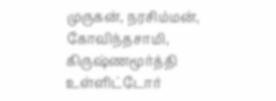முருகன், நரசிம்மன், கோவிந்தசாமி, கிருஷ்ணமூர்த்தி உள்ளிட்டோர்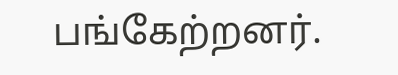பங்கேற்றனர்.